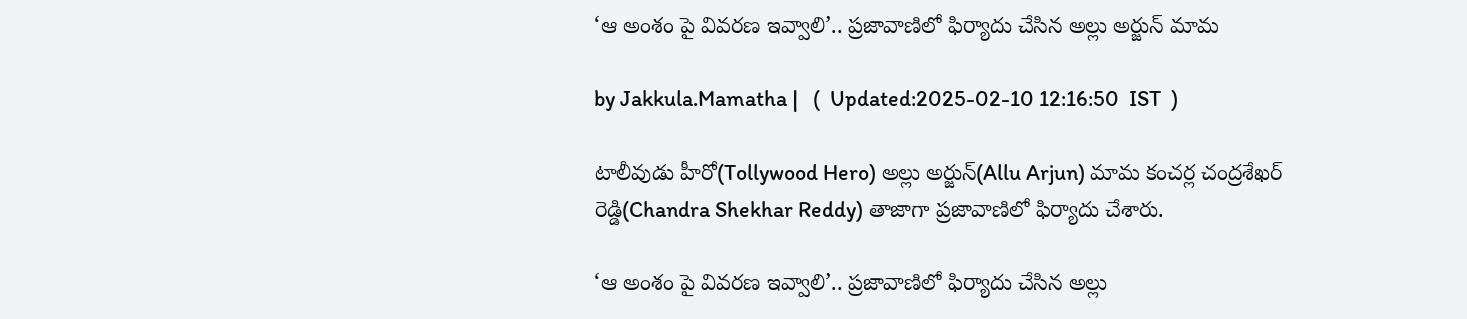‘ఆ అంశం పై వివరణ ఇవ్వాలి’.. ప్రజావాణిలో ఫిర్యాదు చేసిన అల్లు అర్జున్ మామ

by Jakkula.Mamatha |   (  Updated:2025-02-10 12:16:50  IST  )

టాలీవుడు హీరో(Tollywood Hero) అల్లు అర్జున్(Allu Arjun) మామ కంచర్ల చంద్రశేఖర్ రెడ్డి(Chandra Shekhar Reddy) తాజాగా ప్రజావాణిలో ఫిర్యాదు చేశారు.

‘ఆ అంశం పై వివరణ ఇవ్వాలి’.. ప్రజావాణిలో ఫిర్యాదు చేసిన అల్లు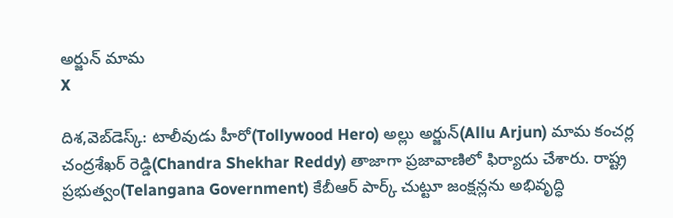అర్జున్ మామ
X

దిశ,వెబ్‌డెస్క్: టాలీవుడు హీరో(Tollywood Hero) అల్లు అర్జున్(Allu Arjun) మామ కంచర్ల చంద్రశేఖర్ రెడ్డి(Chandra Shekhar Reddy) తాజాగా ప్రజావాణిలో ఫిర్యాదు చేశారు. రాష్ట్ర ప్రభుత్వం(Telangana Government) కేబీఆర్ పార్క్ చుట్టూ జంక్షన్లను అభివృద్ధి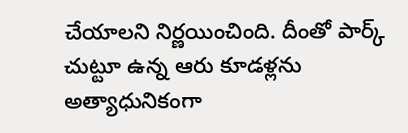చేయాలని నిర్ణయించింది. దీంతో పార్క్ చుట్టూ ఉన్న ఆరు కూడళ్లను అత్యాధునికంగా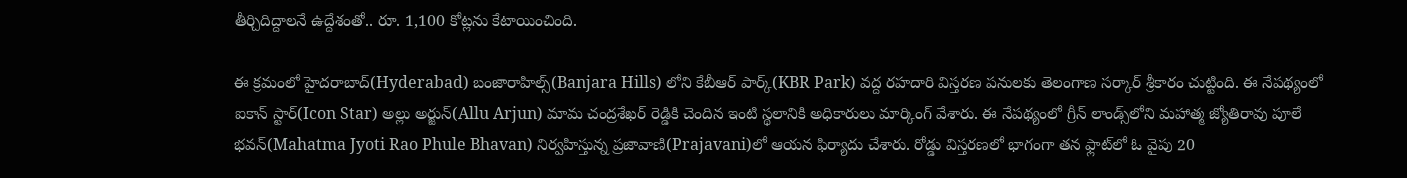తీర్చిదిద్దాలనే ఉద్దేశంతో.. రూ. 1,100 కోట్లను కేటాయించింది.

ఈ క్రమంలో హైదరాబాద్(Hyderabad) బంజారాహిల్స్(Banjara Hills) లోని కేబీఆర్ పార్క్(KBR Park) వద్ద రహదారి విస్తరణ పనులకు తెలంగాణ సర్కార్ శ్రీకారం చుట్టింది. ఈ నేపథ్యంలో ఐకాన్ స్టార్(Icon Star) అల్లు అర్జున్(Allu Arjun) మామ చంద్రశేఖర్ రెడ్డికి చెందిన ఇంటి స్థలానికి అధికారులు మార్కింగ్ వేశారు. ఈ నేపథ్యంలో గ్రీన్ లాండ్స్‌లోని మహాత్మ జ్యోతిరావు పూలే భవన్(Mahatma Jyoti Rao Phule Bhavan) నిర్వహిస్తున్న ప్రజావాణి(Prajavani)లో ఆయన ఫిర్యాదు చేశారు. రోడ్డు విస్తరణలో భాగంగా తన ఫ్లాట్‌లో ఓ వైపు 20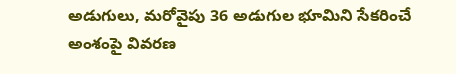అడుగులు, మరోవైపు 36 అడుగుల భూమిని సేకరించే అంశంపై వివరణ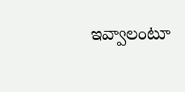ఇవ్వాలంటూ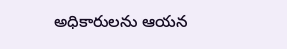అధికారులను ఆయన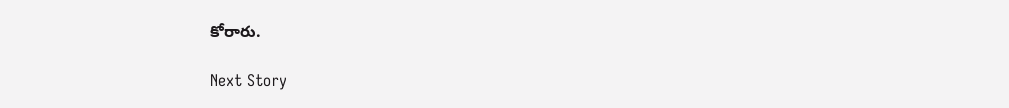కోరారు.

Next Story